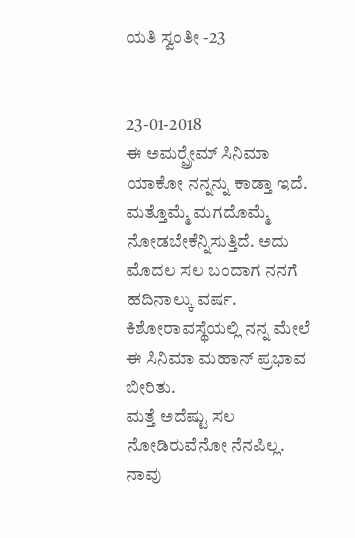ಯತಿ ಸ್ವಂತೀ -23


23-01-2018
ಈ ಅಮರ್‍ಪ್ರೇಮ್ ಸಿನಿಮಾ ಯಾಕೋ ನನ್ನನ್ನು ಕಾಡ್ತಾ ಇದೆ. ಮತ್ತೊಮ್ಮೆ ಮಗದೊಮ್ಮೆ ನೋಡಬೇಕೆನ್ನಿಸುತ್ತಿದೆ. ಅದು ಮೊದಲ ಸಲ ಬಂದಾಗ ನನಗೆ ಹದಿನಾಲ್ಕು ವರ್ಷ. ಕಿಶೋರಾವಸ್ಥೆಯಲ್ಲಿ ನನ್ನ ಮೇಲೆ ಈ ಸಿನಿಮಾ ಮಹಾನ್ ಪ್ರಭಾವ ಬೀರಿತು.
ಮತ್ತೆ ಅದೆಷ್ಟು ಸಲ ನೋಡಿರುವೆನೋ ನೆನಪಿಲ್ಲ. ನಾವು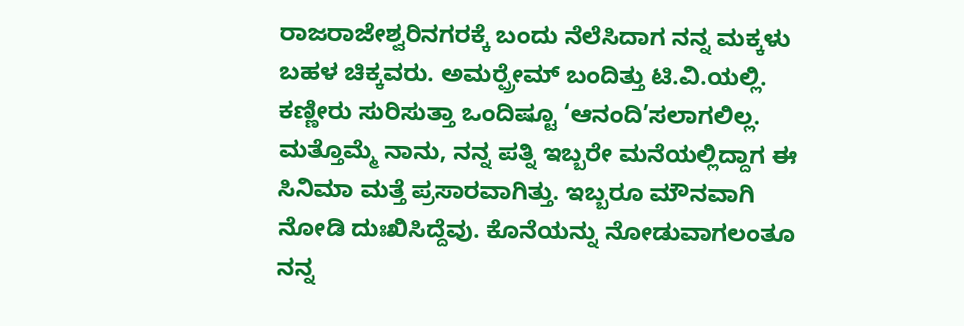ರಾಜರಾಜೇಶ್ವರಿನಗರಕ್ಕೆ ಬಂದು ನೆಲೆಸಿದಾಗ ನನ್ನ ಮಕ್ಕಳು ಬಹಳ ಚಿಕ್ಕವರು. ಅಮರ್‍ಪ್ರೇಮ್ ಬಂದಿತ್ತು ಟಿ.ವಿ.ಯಲ್ಲಿ. ಕಣ್ಣೀರು ಸುರಿಸುತ್ತಾ ಒಂದಿಷ್ಟೂ ‘ಆನಂದಿ’ಸಲಾಗಲಿಲ್ಲ. ಮತ್ತೊಮ್ಮೆ ನಾನು, ನನ್ನ ಪತ್ನಿ ಇಬ್ಬರೇ ಮನೆಯಲ್ಲಿದ್ದಾಗ ಈ ಸಿನಿಮಾ ಮತ್ತೆ ಪ್ರಸಾರವಾಗಿತ್ತು. ಇಬ್ಬರೂ ಮೌನವಾಗಿ ನೋಡಿ ದುಃಖಿಸಿದ್ದೆವು. ಕೊನೆಯನ್ನು ನೋಡುವಾಗಲಂತೂ ನನ್ನ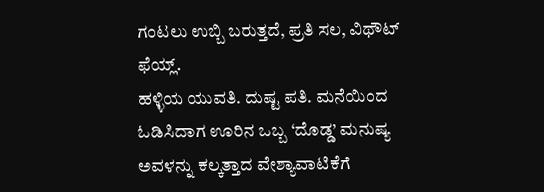ಗಂಟಲು ಉಬ್ಬಿ ಬರುತ್ತದೆ, ಪ್ರತಿ ಸಲ, ವಿಥೌಟ್ ಫೆಯ್ಲ್.
ಹಳ್ಳಿಯ ಯುವತಿ. ದುಷ್ಟ ಪತಿ. ಮನೆಯಿಂದ ಓಡಿಸಿದಾಗ ಊರಿನ ಒಬ್ಬ ‘ದೊಡ್ಡ’ ಮನುಷ್ಯ ಅವಳನ್ನು ಕಲ್ಕತ್ತಾದ ವೇಶ್ಯಾವಾಟಿಕೆಗೆ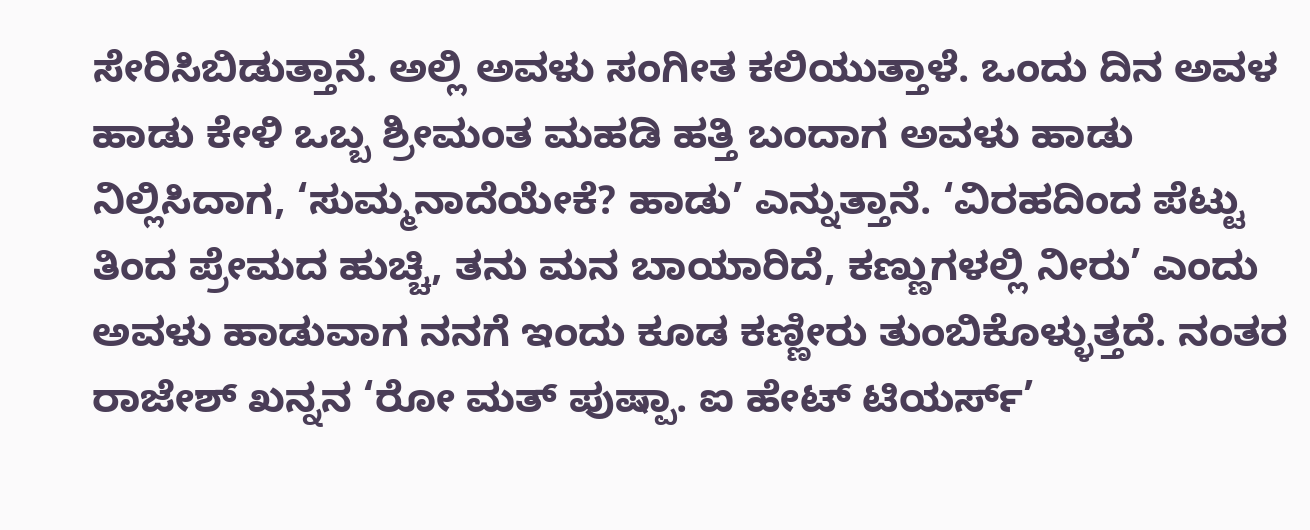ಸೇರಿಸಿಬಿಡುತ್ತಾನೆ. ಅಲ್ಲಿ ಅವಳು ಸಂಗೀತ ಕಲಿಯುತ್ತಾಳೆ. ಒಂದು ದಿನ ಅವಳ ಹಾಡು ಕೇಳಿ ಒಬ್ಬ ಶ್ರೀಮಂತ ಮಹಡಿ ಹತ್ತಿ ಬಂದಾಗ ಅವಳು ಹಾಡು ನಿಲ್ಲಿಸಿದಾಗ, ‘ಸುಮ್ಮನಾದೆಯೇಕೆ? ಹಾಡು’ ಎನ್ನುತ್ತಾನೆ. ‘ವಿರಹದಿಂದ ಪೆಟ್ಟು ತಿಂದ ಪ್ರೇಮದ ಹುಚ್ಚಿ, ತನು ಮನ ಬಾಯಾರಿದೆ, ಕಣ್ಣುಗಳಲ್ಲಿ ನೀರು’ ಎಂದು ಅವಳು ಹಾಡುವಾಗ ನನಗೆ ಇಂದು ಕೂಡ ಕಣ್ಣೀರು ತುಂಬಿಕೊಳ್ಳುತ್ತದೆ. ನಂತರ ರಾಜೇಶ್ ಖನ್ನನ ‘ರೋ ಮತ್ ಪುಷ್ಪಾ. ಐ ಹೇಟ್ ಟಿಯರ್ಸ್’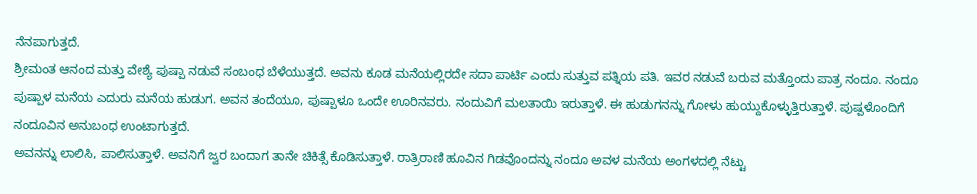ನೆನಪಾಗುತ್ತದೆ.
ಶ್ರೀಮಂತ ಆನಂದ ಮತ್ತು ವೇಶ್ಯೆ ಪುಷ್ಪಾ ನಡುವೆ ಸಂಬಂಧ ಬೆಳೆಯುತ್ತದೆ. ಅವನು ಕೂಡ ಮನೆಯಲ್ಲಿರದೇ ಸದಾ ಪಾರ್ಟಿ ಎಂದು ಸುತ್ತುವ ಪತ್ನಿಯ ಪತಿ. ಇವರ ನಡುವೆ ಬರುವ ಮತ್ತೊಂದು ಪಾತ್ರ ನಂದೂ. ನಂದೂ ಪುಷ್ಪಾಳ ಮನೆಯ ಎದುರು ಮನೆಯ ಹುಡುಗ. ಅವನ ತಂದೆಯೂ, ಪುಷ್ಪಾಳೂ ಒಂದೇ ಊರಿನವರು. ನಂದುವಿಗೆ ಮಲತಾಯಿ ಇರುತ್ತಾಳೆ. ಈ ಹುಡುಗನನ್ನು ಗೋಳು ಹುಯ್ದುಕೊಳ್ಳುತ್ತಿರುತ್ತಾಳೆ. ಪುಷ್ಪಳೊಂದಿಗೆ ನಂದೂವಿನ ಅನುಬಂಧ ಉಂಟಾಗುತ್ತದೆ.
ಅವನನ್ನು ಲಾಲಿಸಿ, ಪಾಲಿಸುತ್ತಾಳೆ. ಅವನಿಗೆ ಜ್ವರ ಬಂದಾಗ ತಾನೇ ಚಿಕಿತ್ಸೆ ಕೊಡಿಸುತ್ತಾಳೆ. ರಾತ್ರಿರಾಣಿ ಹೂವಿನ ಗಿಡವೊಂದನ್ನು ನಂದೂ ಅವಳ ಮನೆಯ ಅಂಗಳದಲ್ಲಿ ನೆಟ್ಟು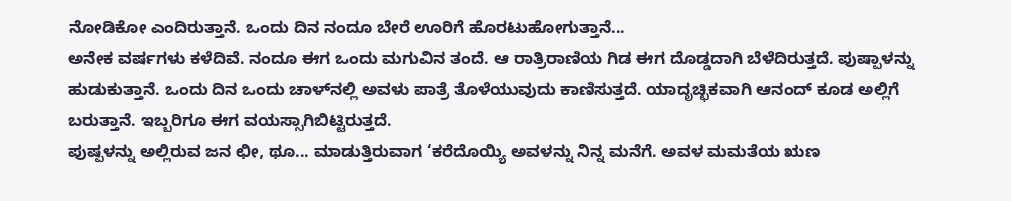ನೋಡಿಕೋ ಎಂದಿರುತ್ತಾನೆ. ಒಂದು ದಿನ ನಂದೂ ಬೇರೆ ಊರಿಗೆ ಹೊರಟುಹೋಗುತ್ತಾನೆ...
ಅನೇಕ ವರ್ಷಗಳು ಕಳೆದಿವೆ. ನಂದೂ ಈಗ ಒಂದು ಮಗುವಿನ ತಂದೆ. ಆ ರಾತ್ರಿರಾಣಿಯ ಗಿಡ ಈಗ ದೊಡ್ಡದಾಗಿ ಬೆಳೆದಿರುತ್ತದೆ. ಪುಷ್ಪಾಳನ್ನು ಹುಡುಕುತ್ತಾನೆ. ಒಂದು ದಿನ ಒಂದು ಚಾಳ್‍ನಲ್ಲಿ ಅವಳು ಪಾತ್ರೆ ತೊಳೆಯುವುದು ಕಾಣಿಸುತ್ತದೆ. ಯಾದೃಚ್ಛಿಕವಾಗಿ ಆನಂದ್ ಕೂಡ ಅಲ್ಲಿಗೆ ಬರುತ್ತಾನೆ. ಇಬ್ಬರಿಗೂ ಈಗ ವಯಸ್ಸಾಗಿಬಿಟ್ಟಿರುತ್ತದೆ.
ಪುಷ್ಪಳನ್ನು ಅಲ್ಲಿರುವ ಜನ ಛೀ, ಥೂ... ಮಾಡುತ್ತಿರುವಾಗ ‘ಕರೆದೊಯ್ಯಿ ಅವಳನ್ನು ನಿನ್ನ ಮನೆಗೆ. ಅವಳ ಮಮತೆಯ ಋಣ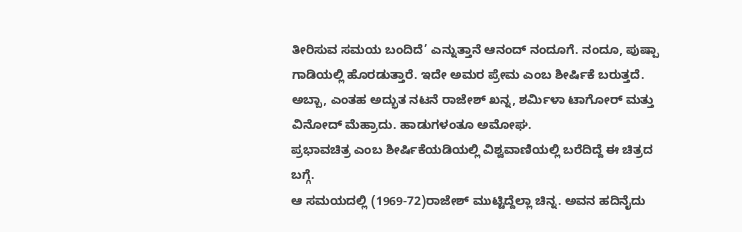ತೀರಿಸುವ ಸಮಯ ಬಂದಿದೆ’ ಎನ್ನುತ್ತಾನೆ ಆನಂದ್ ನಂದೂಗೆ. ನಂದೂ, ಪುಷ್ಪಾ ಗಾಡಿಯಲ್ಲಿ ಹೊರಡುತ್ತಾರೆ. ಇದೇ ಅಮರ ಪ್ರೇಮ ಎಂಬ ಶೀರ್ಷಿಕೆ ಬರುತ್ತದೆ.
ಅಬ್ಬಾ, ಎಂತಹ ಅದ್ಭುತ ನಟನೆ ರಾಜೇಶ್ ಖನ್ನ, ಶರ್ಮಿಳಾ ಟಾಗೋರ್ ಮತ್ತು ವಿನೋದ್ ಮೆಹ್ರಾದು. ಹಾಡುಗಳಂತೂ ಅಮೋಘ.
ಪ್ರಭಾವಚಿತ್ರ ಎಂಬ ಶೀರ್ಷಿಕೆಯಡಿಯಲ್ಲಿ ವಿಶ್ವವಾಣಿಯಲ್ಲಿ ಬರೆದಿದ್ದೆ ಈ ಚಿತ್ರದ ಬಗ್ಗೆ.
ಆ ಸಮಯದಲ್ಲಿ (1969-72)ರಾಜೇಶ್ ಮುಟ್ಟಿದ್ದೆಲ್ಲಾ ಚಿನ್ನ. ಅವನ ಹದಿನೈದು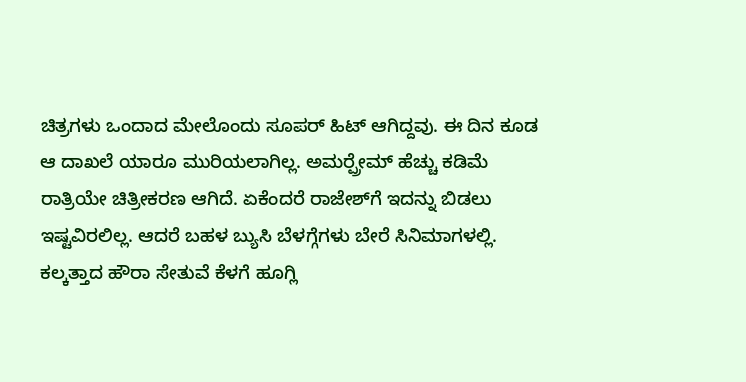ಚಿತ್ರಗಳು ಒಂದಾದ ಮೇಲೊಂದು ಸೂಪರ್ ಹಿಟ್ ಆಗಿದ್ದವು. ಈ ದಿನ ಕೂಡ ಆ ದಾಖಲೆ ಯಾರೂ ಮುರಿಯಲಾಗಿಲ್ಲ. ಅಮರ್‍ಪ್ರೇಮ್ ಹೆಚ್ಚು ಕಡಿಮೆ ರಾತ್ರಿಯೇ ಚಿತ್ರೀಕರಣ ಆಗಿದೆ. ಏಕೆಂದರೆ ರಾಜೇಶ್‍ಗೆ ಇದನ್ನು ಬಿಡಲು ಇಷ್ಟವಿರಲಿಲ್ಲ. ಆದರೆ ಬಹಳ ಬ್ಯುಸಿ ಬೆಳಗ್ಗೆಗಳು ಬೇರೆ ಸಿನಿಮಾಗಳಲ್ಲಿ. ಕಲ್ಕತ್ತಾದ ಹೌರಾ ಸೇತುವೆ ಕೆಳಗೆ ಹೂಗ್ಲಿ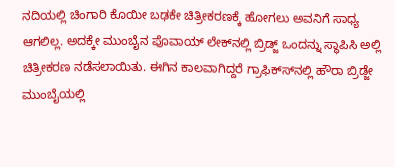ನದಿಯಲ್ಲಿ ಚಿಂಗಾರಿ ಕೊಯೀ ಬಢಕೇ ಚಿತ್ರೀಕರಣಕ್ಕೆ ಹೋಗಲು ಅವನಿಗೆ ಸಾಧ್ಯ ಆಗಲಿಲ್ಲ. ಅದಕ್ಕೇ ಮುಂಬೈನ ಪೊವಾಯ್ ಲೇಕ್‍ನಲ್ಲಿ ಬ್ರಿಡ್ಜ್ ಒಂದನ್ನು ಸ್ಥಾಪಿಸಿ ಅಲ್ಲಿ ಚಿತ್ರೀಕರಣ ನಡೆಸಲಾಯಿತು. ಈಗಿನ ಕಾಲವಾಗಿದ್ದರೆ ಗ್ರಾಫಿಕ್ಸ್‍ನಲ್ಲಿ ಹೌರಾ ಬ್ರಿಡ್ಜೇ ಮುಂಬೈಯಲ್ಲಿ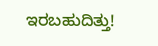ಇರಬಹುದಿತ್ತು!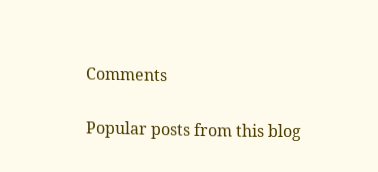Comments

Popular posts from this blog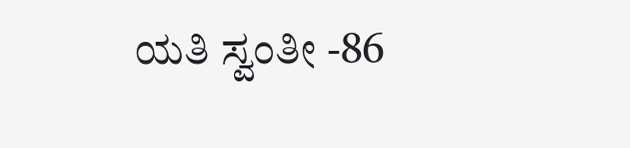ಯತಿ ಸ್ವಂತೀ -86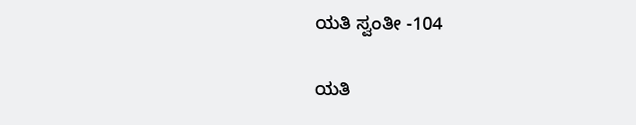ಯತಿ ಸ್ವಂತೀ -104

ಯತಿ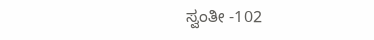ಸ್ವಂತೀ -102